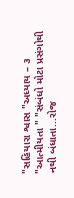"સહિયારા શ્વાસ "અધ્યાય – ૩ "આત્મીયતા " "સંબંધો મોટા પ્રસંગોથી નથી બંધાતા...રોજ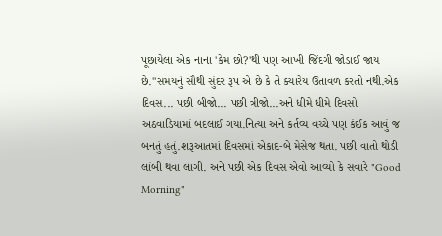પૂછાયેલા એક નાના 'કેમ છો?'થી પણ આખી જિંદગી જોડાઈ જાય છે."સમયનું સૌથી સુંદર રૂપ એ છે કે તે ક્યારેય ઉતાવળ કરતો નથી.એક દિવસ... પછી બીજો... પછી ત્રીજો...અને ધીમે ધીમે દિવસો અઠવાડિયામાં બદલાઈ ગયા.નિત્યા અને કર્તવ્ય વચ્ચે પણ કંઈક આવું જ બનતું હતું.શરૂઆતમાં દિવસમાં એકાદ-બે મેસેજ થતા. પછી વાતો થોડી લાંબી થવા લાગી. અને પછી એક દિવસ એવો આવ્યો કે સવારે "Good Morning"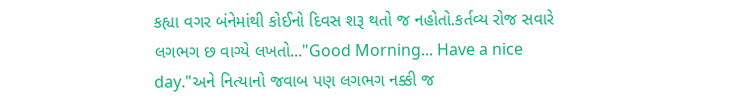કહ્યા વગર બંનેમાંથી કોઈનો દિવસ શરૂ થતો જ નહોતો.કર્તવ્ય રોજ સવારે લગભગ છ વાગ્યે લખતો..."Good Morning... Have a nice day."અને નિત્યાનો જવાબ પણ લગભગ નક્કી જ